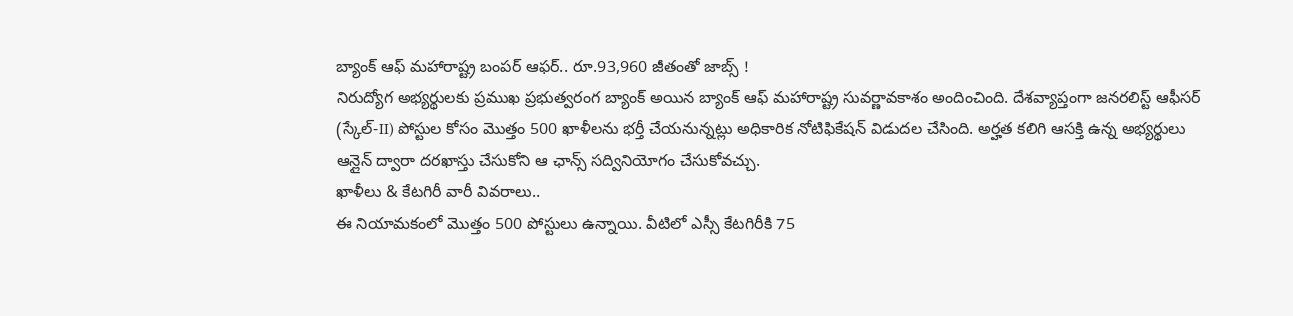బ్యాంక్ ఆఫ్ మహారాష్ట్ర బంపర్ ఆఫర్.. రూ.93,960 జీతంతో జాబ్స్ !
నిరుద్యోగ అభ్యర్థులకు ప్రముఖ ప్రభుత్వరంగ బ్యాంక్ అయిన బ్యాంక్ ఆఫ్ మహారాష్ట్ర సువర్ణావకాశం అందించింది. దేశవ్యాప్తంగా జనరలిస్ట్ ఆఫీసర్ (స్కేల్-II) పోస్టుల కోసం మొత్తం 500 ఖాళీలను భర్తీ చేయనున్నట్లు అధికారిక నోటిఫికేషన్ విడుదల చేసింది. అర్హత కలిగి ఆసక్తి ఉన్న అభ్యర్థులు ఆన్లైన్ ద్వారా దరఖాస్తు చేసుకోని ఆ ఛాన్స్ సద్వినియోగం చేసుకోవచ్చు.
ఖాళీలు & కేటగిరీ వారీ వివరాలు..
ఈ నియామకంలో మొత్తం 500 పోస్టులు ఉన్నాయి. వీటిలో ఎస్సీ కేటగిరీకి 75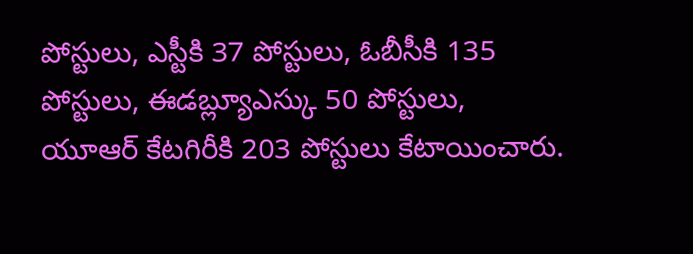పోస్టులు, ఎస్టీకి 37 పోస్టులు, ఓబీసీకి 135 పోస్టులు, ఈడబ్ల్యూఎస్కు 50 పోస్టులు, యూఆర్ కేటగిరీకి 203 పోస్టులు కేటాయించారు.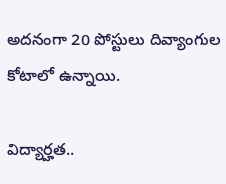అదనంగా 20 పోస్టులు దివ్యాంగుల కోటాలో ఉన్నాయి.

విద్యార్హత..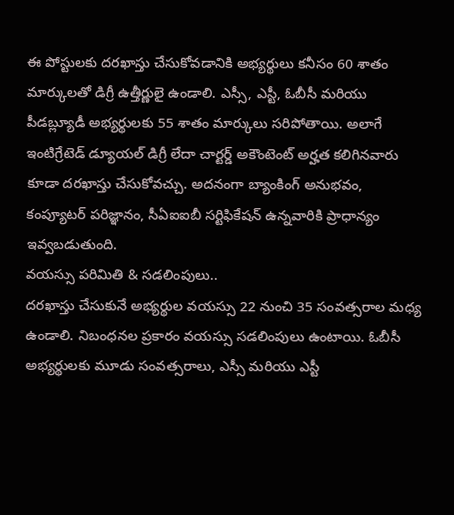ఈ పోస్టులకు దరఖాస్తు చేసుకోవడానికి అభ్యర్థులు కనీసం 60 శాతం మార్కులతో డిగ్రీ ఉత్తీర్ణులై ఉండాలి. ఎస్సీ, ఎస్టీ, ఓబీసీ మరియు పీడబ్ల్యూడీ అభ్యర్థులకు 55 శాతం మార్కులు సరిపోతాయి. అలాగే ఇంటిగ్రేటెడ్ డ్యూయల్ డిగ్రీ లేదా చార్టర్డ్ అకౌంటెంట్ అర్హత కలిగినవారు కూడా దరఖాస్తు చేసుకోవచ్చు. అదనంగా బ్యాంకింగ్ అనుభవం, కంప్యూటర్ పరిజ్ఞానం, సీఏఐఐబీ సర్టిఫికేషన్ ఉన్నవారికి ప్రాధాన్యం ఇవ్వబడుతుంది.
వయస్సు పరిమితి & సడలింపులు..
దరఖాస్తు చేసుకునే అభ్యర్థుల వయస్సు 22 నుంచి 35 సంవత్సరాల మధ్య ఉండాలి. నిబంధనల ప్రకారం వయస్సు సడలింపులు ఉంటాయి. ఓబీసీ అభ్యర్థులకు మూడు సంవత్సరాలు, ఎస్సీ మరియు ఎస్టీ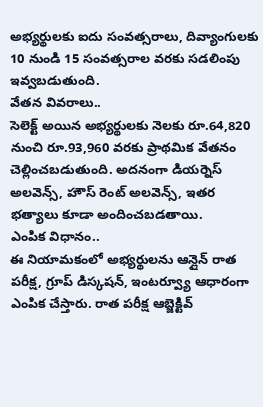అభ్యర్థులకు ఐదు సంవత్సరాలు, దివ్యాంగులకు 10 నుండి 15 సంవత్సరాల వరకు సడలింపు ఇవ్వబడుతుంది.
వేతన వివరాలు..
సెలెక్ట్ అయిన అభ్యర్థులకు నెలకు రూ.64,820 నుంచి రూ.93,960 వరకు ప్రాథమిక వేతనం చెల్లించబడుతుంది. అదనంగా డియర్నెస్ అలవెన్స్, హౌస్ రెంట్ అలవెన్స్, ఇతర భత్యాలు కూడా అందించబడతాయి.
ఎంపిక విధానం..
ఈ నియామకంలో అభ్యర్థులను ఆన్లైన్ రాత పరీక్ష, గ్రూప్ డిస్కషన్, ఇంటర్వ్యూ ఆధారంగా ఎంపిక చేస్తారు. రాత పరీక్ష ఆబ్జెక్టివ్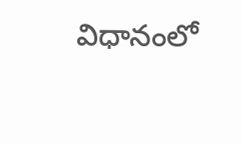విధానంలో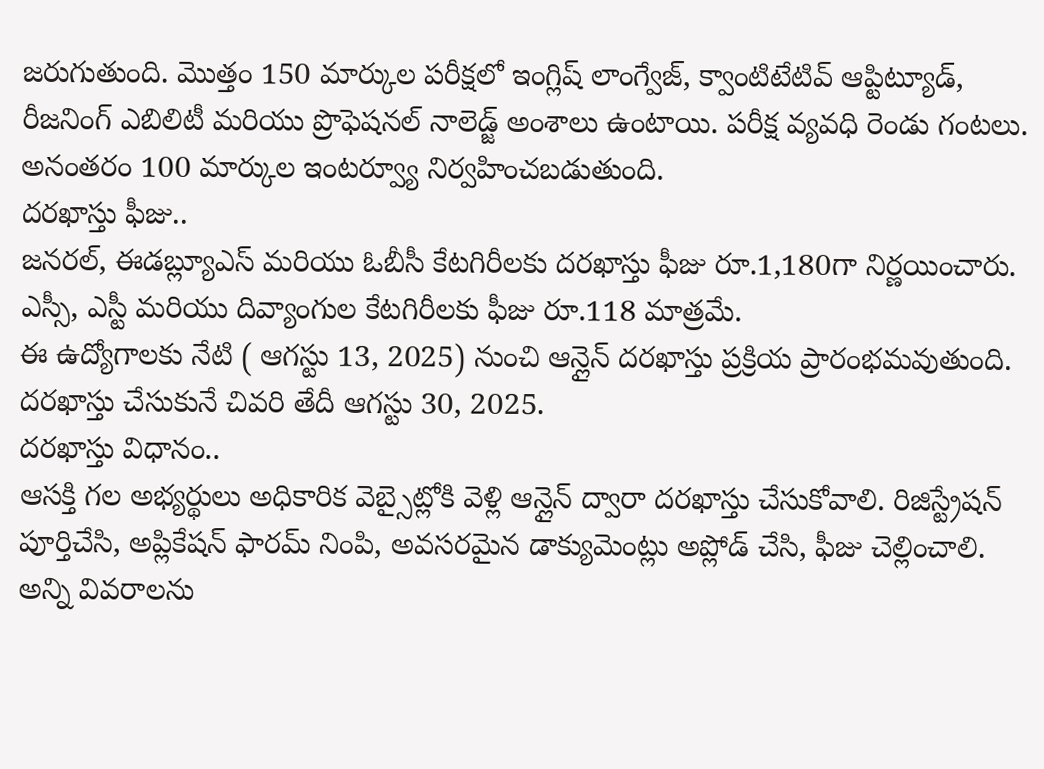జరుగుతుంది. మొత్తం 150 మార్కుల పరీక్షలో ఇంగ్లిష్ లాంగ్వేజ్, క్వాంటిటేటివ్ ఆప్టిట్యూడ్, రీజనింగ్ ఎబిలిటీ మరియు ప్రొఫెషనల్ నాలెడ్జ్ అంశాలు ఉంటాయి. పరీక్ష వ్యవధి రెండు గంటలు. అనంతరం 100 మార్కుల ఇంటర్వ్యూ నిర్వహించబడుతుంది.
దరఖాస్తు ఫీజు..
జనరల్, ఈడబ్ల్యూఎస్ మరియు ఓబీసీ కేటగిరీలకు దరఖాస్తు ఫీజు రూ.1,180గా నిర్ణయించారు. ఎస్సీ, ఎస్టీ మరియు దివ్యాంగుల కేటగిరీలకు ఫీజు రూ.118 మాత్రమే.
ఈ ఉద్యోగాలకు నేటి ( ఆగస్టు 13, 2025) నుంచి ఆన్లైన్ దరఖాస్తు ప్రక్రియ ప్రారంభమవుతుంది. దరఖాస్తు చేసుకునే చివరి తేదీ ఆగస్టు 30, 2025.
దరఖాస్తు విధానం..
ఆసక్తి గల అభ్యర్థులు అధికారిక వెబ్సైట్లోకి వెళ్లి ఆన్లైన్ ద్వారా దరఖాస్తు చేసుకోవాలి. రిజిస్ట్రేషన్ పూర్తిచేసి, అప్లికేషన్ ఫారమ్ నింపి, అవసరమైన డాక్యుమెంట్లు అప్లోడ్ చేసి, ఫీజు చెల్లించాలి. అన్ని వివరాలను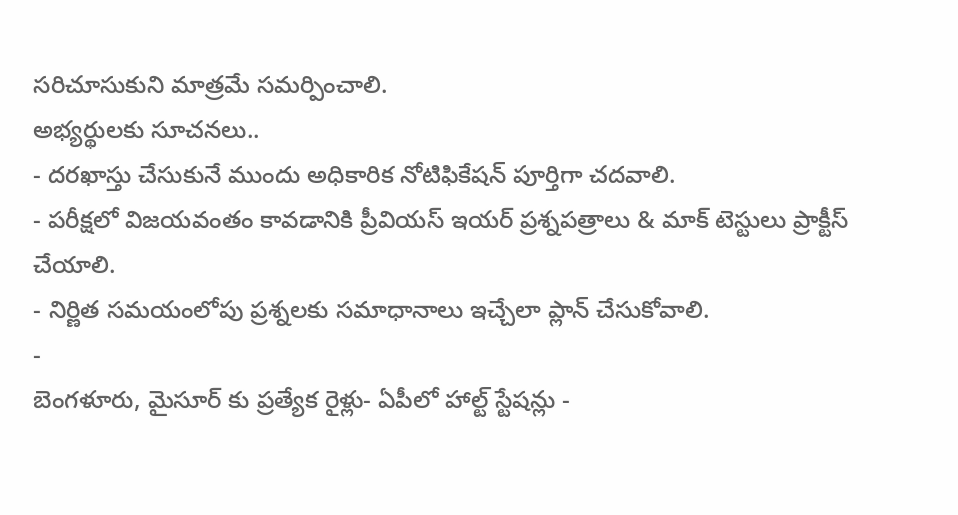సరిచూసుకుని మాత్రమే సమర్పించాలి.
అభ్యర్థులకు సూచనలు..
- దరఖాస్తు చేసుకునే ముందు అధికారిక నోటిఫికేషన్ పూర్తిగా చదవాలి.
- పరీక్షలో విజయవంతం కావడానికి ప్రీవియస్ ఇయర్ ప్రశ్నపత్రాలు & మాక్ టెస్టులు ప్రాక్టీస్ చేయాలి.
- నిర్ణిత సమయంలోపు ప్రశ్నలకు సమాధానాలు ఇచ్చేలా ప్లాన్ చేసుకోవాలి.
-
బెంగళూరు, మైసూర్ కు ప్రత్యేక రైళ్లు- ఏపీలో హాల్ట్ స్టేషన్లు -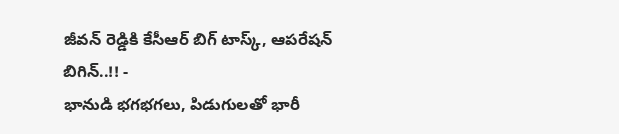జీవన్ రెడ్డికి కేసీఆర్ బిగ్ టాస్క్, ఆపరేషన్ బిగిన్..!! -
భానుడి భగభగలు, పిడుగులతో భారీ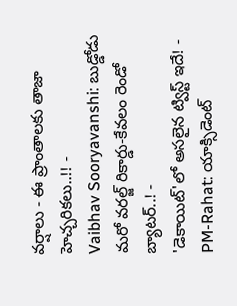వర్షాలు - ఈ ప్రాంతాలకు తాజా హెచ్చరికలు..!! -
Vaibhav Sooryavanshi: బుడ్డోడు మరో వరల్జ్ రికార్డు-కేవలం రెండో బ్యాటర్..! -
'డెకాయిట్'లో అసలైన ట్విస్ట్ ఇదే! -
PM-Rahat: యాక్సిడెంట్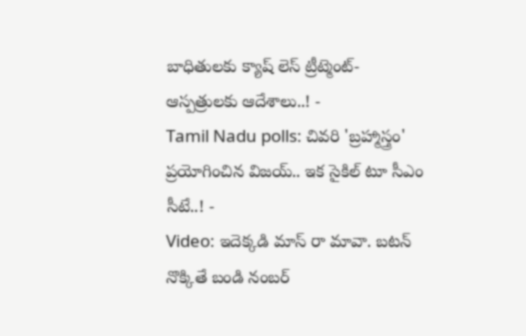బాధితులకు క్యాష్ లెస్ ట్రీట్మెంట్-ఆస్పత్రులకు ఆదేశాలు..! -
Tamil Nadu polls: చివరి 'బ్రహ్మాస్త్రం' ప్రయోగించిన విజయ్.. ఇక సైకిల్ టూ సీఎం సీటే..! -
Video: ఇదెక్కడి మాస్ రా మావా. బటన్ నొక్కితే బండి నంబర్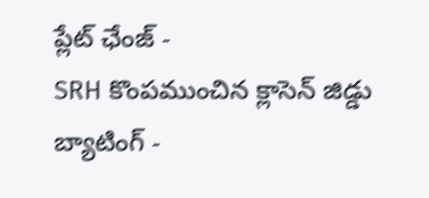ప్లేట్ ఛేంజ్ -
SRH కొంపముంచిన క్లాసెన్ జిడ్డు బ్యాటింగ్ -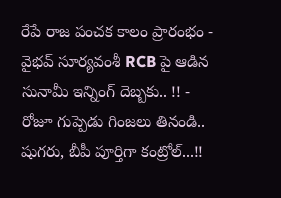రేపే రాజ పంచక కాలం ప్రారంభం -
వైభవ్ సూర్యవంశీ RCB పై ఆడిన సునామీ ఇన్నింగ్ దెబ్బకు.. !! -
రోజూ గుప్పెడు గింజలు తినండి.. షుగరు, బీపీ పూర్తిగా కంట్రోల్...!!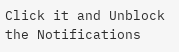Click it and Unblock the Notifications